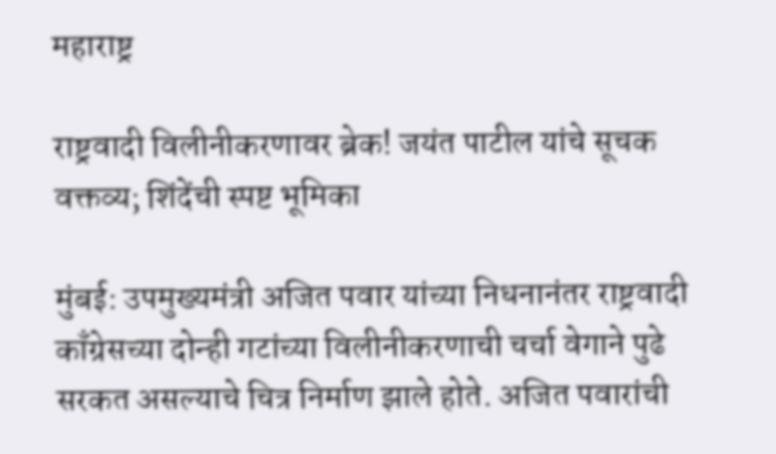महाराष्ट्र

राष्ट्रवादी विलीनीकरणावर ब्रेक! जयंत पाटील यांचे सूचक वक्तव्य; शिंदेंची स्पष्ट भूमिका

मुंबई: उपमुख्यमंत्री अजित पवार यांच्या निधनानंतर राष्ट्रवादी काँग्रेसच्या दोन्ही गटांच्या विलीनीकरणाची चर्चा वेगाने पुढे सरकत असल्याचे चित्र निर्माण झाले होते. अजित पवारांची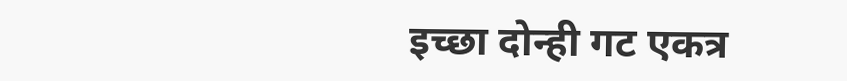इच्छा दोन्ही गट एकत्र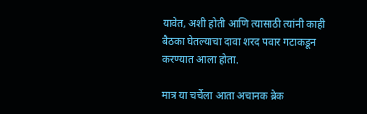यावेत, अशी होती आणि त्यासाठी त्यांनी काही बैठका घेतल्याचा दावा शरद पवार गटाकडून करण्यात आला होता.

मात्र या चर्चेला आता अचानक ब्रेक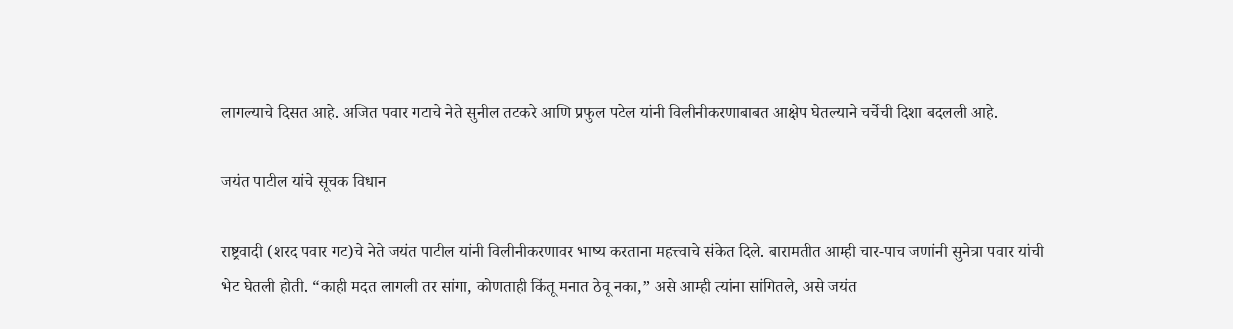लागल्याचे दिसत आहे. अजित पवार गटाचे नेते सुनील तटकरे आणि प्रफुल पटेल यांनी विलीनीकरणाबाबत आक्षेप घेतल्याने चर्चेची दिशा बदलली आहे.

जयंत पाटील यांचे सूचक विधान

राष्ट्रवादी (शरद पवार गट)चे नेते जयंत पाटील यांनी विलीनीकरणावर भाष्य करताना महत्त्वाचे संकेत दिले. बारामतीत आम्ही चार-पाच जणांनी सुनेत्रा पवार यांची भेट घेतली होती. “काही मदत लागली तर सांगा, कोणताही किंतू मनात ठेवू नका,” असे आम्ही त्यांना सांगितले, असे जयंत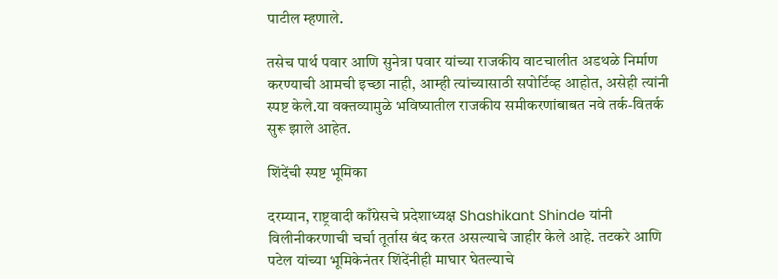पाटील म्हणाले.

तसेच पार्थ पवार आणि सुनेत्रा पवार यांच्या राजकीय वाटचालीत अडथळे निर्माण करण्याची आमची इच्छा नाही, आम्ही त्यांच्यासाठी सपोर्टिव्ह आहोत, असेही त्यांनी स्पष्ट केले.या वक्तव्यामुळे भविष्यातील राजकीय समीकरणांबाबत नवे तर्क-वितर्क सुरू झाले आहेत.

शिंदेंची स्पष्ट भूमिका

दरम्यान, राष्ट्रवादी काँग्रेसचे प्रदेशाध्यक्ष Shashikant Shinde यांनी विलीनीकरणाची चर्चा तूर्तास बंद करत असल्याचे जाहीर केले आहे. तटकरे आणि पटेल यांच्या भूमिकेनंतर शिंदेंनीही माघार घेतल्याचे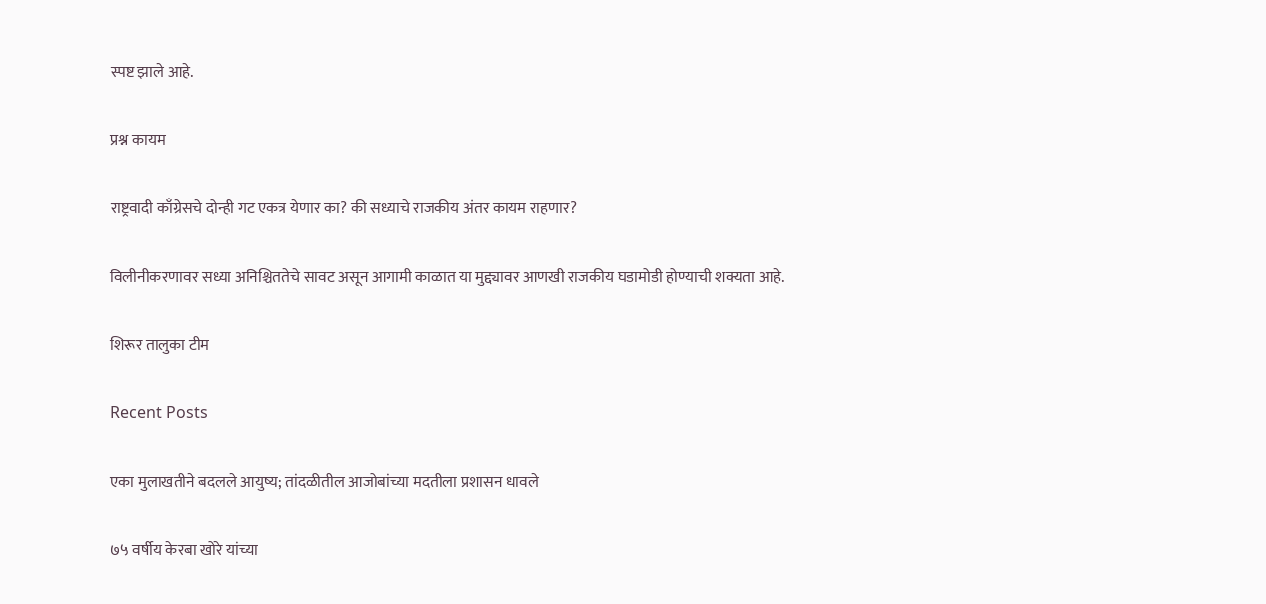स्पष्ट झाले आहे.

प्रश्न कायम

राष्ट्रवादी काँग्रेसचे दोन्ही गट एकत्र येणार का? की सध्याचे राजकीय अंतर कायम राहणार?

विलीनीकरणावर सध्या अनिश्चिततेचे सावट असून आगामी काळात या मुद्द्यावर आणखी राजकीय घडामोडी होण्याची शक्यता आहे.

शिरूर तालुका टीम

Recent Posts

एका मुलाखतीने बदलले आयुष्य; तांदळीतील आजोबांच्या मदतीला प्रशासन धावले

७५ वर्षीय केरबा खोरे यांच्या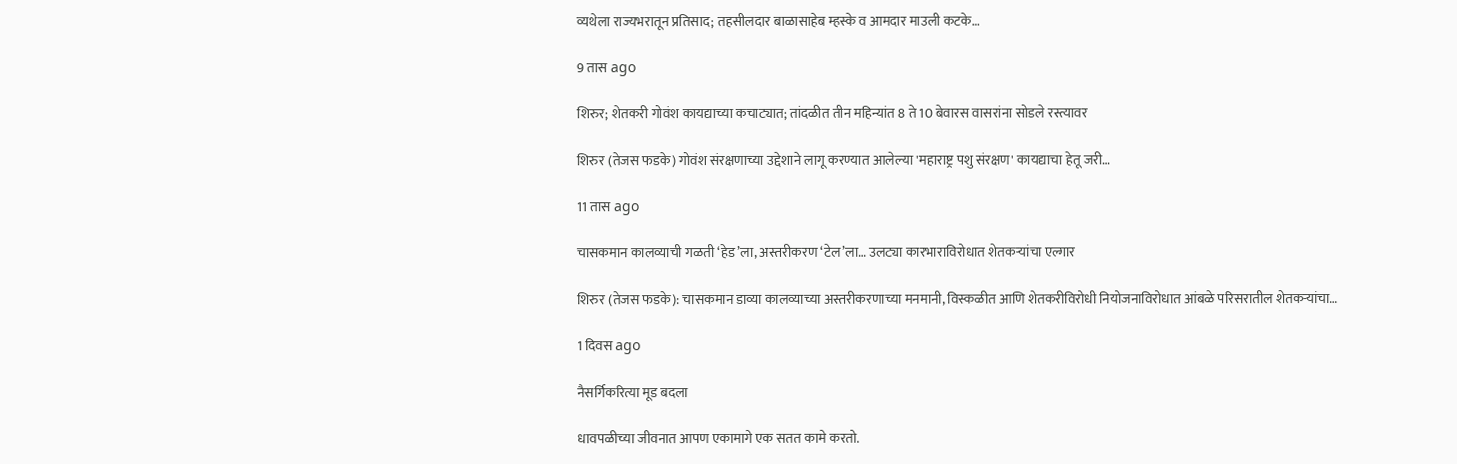व्यथेला राज्यभरातून प्रतिसाद; तहसीलदार बाळासाहेब म्हस्के व आमदार माउली कटके…

9 तास ago

शिरुर; शेतकरी गोवंश कायद्याच्या कचाट्यात; तांदळीत तीन महिन्यांत 8 ते 10 बेवारस वासरांना सोडले रस्त्यावर

शिरुर (तेजस फडके) गोवंश संरक्षणाच्या उद्देशाने लागू करण्यात आलेल्या 'महाराष्ट्र पशु संरक्षण' कायद्याचा हेतू जरी…

11 तास ago

चासकमान कालव्याची गळती ‘हेड’ला, अस्तरीकरण ‘टेल’ला… उलट्या कारभाराविरोधात शेतकऱ्यांचा एल्गार

शिरुर (तेजस फडके): चासकमान डाव्या कालव्याच्या अस्तरीकरणाच्या मनमानी, विस्कळीत आणि शेतकरीविरोधी नियोजनाविरोधात आंबळे परिसरातील शेतकऱ्यांचा…

1 दिवस ago

नैसर्गिकरित्या मूड बदला

धावपळीच्या जीवनात आपण एकामागे एक सतत कामे करतो.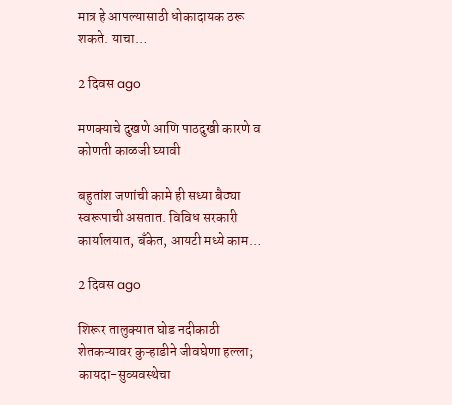मात्र हे आपल्यासाठी धोकादायक ठरू शकते. याचा…

2 दिवस ago

मणक्याचे दुखणे आणि पाठदुखी कारणे व कोणती काळजी घ्यावी

बहुतांश जणांची कामे ही सध्या बैठ्या स्वरूपाची असतात. विविध सरकारी कार्यालयात, बँकेत, आयटी मध्ये काम…

2 दिवस ago

शिरूर तालुक्यात घोड नदीकाठी शेतकऱ्यावर कुऱ्हाडीने जीवघेणा हल्ला; कायदा-सुव्यवस्थेचा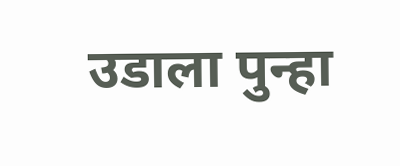उडाला पुन्हा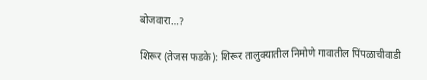बोजवारा…?

शिरूर (तेजस फडके): शिरूर तालुक्यातील निमोणे गावातील पिंपळाचीवाडी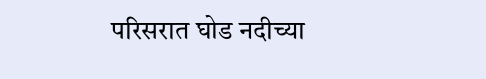परिसरात घोड नदीच्या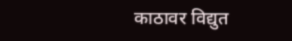काठावर विद्युत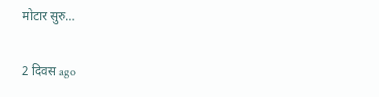मोटार सुरु…

2 दिवस ago